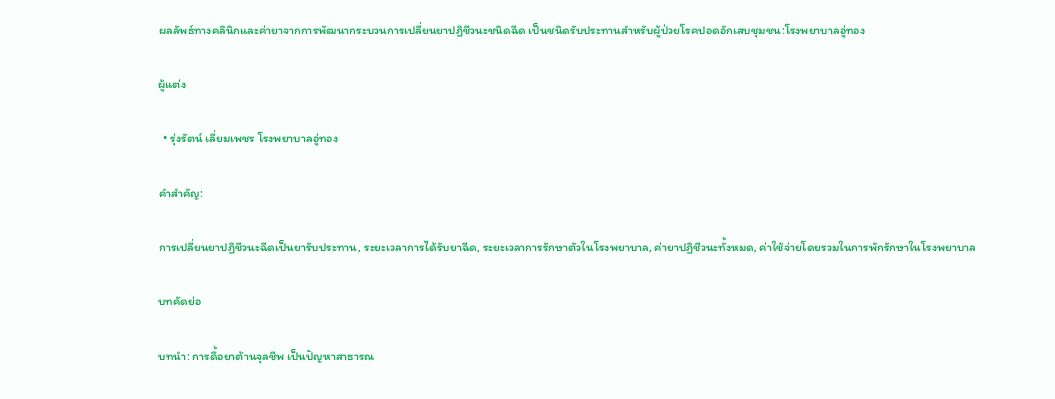ผลลัพธ์ทางคลินิกและค่ายาจากการพัฒนากระบวนการเปลี่ยนยาปฏิชีวนะชนิดฉีด เป็นชนิดรับประทานสำหรับผู้ป่วยโรคปอดอักเสบชุมชน:โรงพยาบาลอู่ทอง

ผู้แต่ง

  • รุ่งรัตน์ เลี่ยมเพชร โรงพยาบาลอู่ทอง

คำสำคัญ:

การเปลี่ยนยาปฏิชีวนะฉีดเป็นยารับประทาน, ระยะเวลาการได้รับยาฉีด, ระยะเวลาการรักษาตัวในโรงพยาบาล, ค่ายาปฏิชีวนะทั้งหมด, ค่าใช้จ่ายโดยรวมในการพักรักษาในโรงพยาบาล

บทคัดย่อ

บทนำ: การดื้อยาต้านจุลชีพ เป็นปัญหาสาธารณ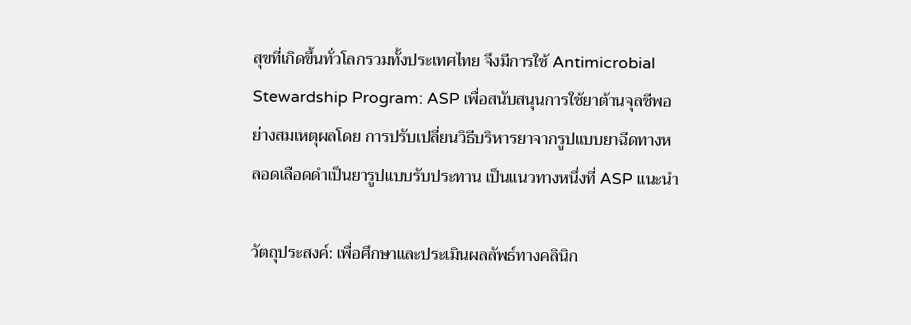สุขที่เกิดขึ้นทั่วโลกรวมทั้งประเทศไทย จึงมีการใช้ Antimicrobial Stewardship Program: ASP เพื่อสนับสนุนการใช้ยาต้านจุลชีพอย่างสมเหตุผลโดย การปรับเปลี่ยนวิธีบริหารยาจากรูปแบบยาฉีดทางหลอดเลือดดำเป็นยารูปแบบรับประทาน เป็นแนวทางหนึ่งที่ ASP แนะนำ

วัตถุประสงค์: เพื่อศึกษาและประเมินผลลัพธ์ทางคลินิก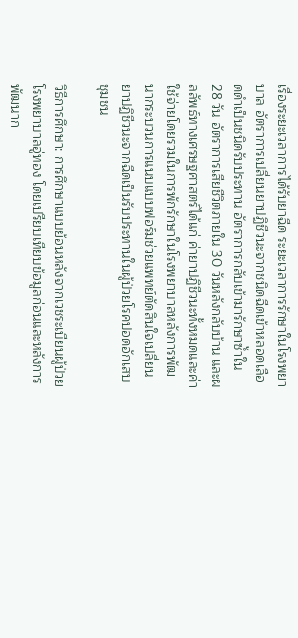เรื่องระยะเวลาการได้รับยาฉีด ระยะเวลาการรักษาในโรงพยาบาล อัตราการเปลี่ยนยาปฏิชีวนะจากชนิดฉีดเข้าหลอดเลือดดำเป็นชนิดรับประทาน อัตราการกลับเข้ามารักษาซ้ำใน 28 วัน อัตราการเสียชีวิตภายใน 30 วันหลังกลับบ้าน และผลลัพธ์ทางเศรษฐศาสตร์ได้แก่ ค่ายาปฏิชีวนะทั้งหมดและค่าใช้จ่ายโดยรวมในการพักรักษาในโรงพยาบาลหลังการพัฒนากระบวนการแนบแบบฟอร์มช่วยแพทย์ตัดสินใจเปลี่ยนยาปฏิชีวนะจากฉีดเป็นรับประทานในผู้ป่วยโรคปอดอักเสบชุมชน

วิธีการศึกษา: การศึกษาแบบย้อนหลังจากเวชระเบียนผู้ป่วยโรงพยาบาลอู่ทอง โดยเปรียบเทียบข้อมูลก่อนและหลังการพัฒนาก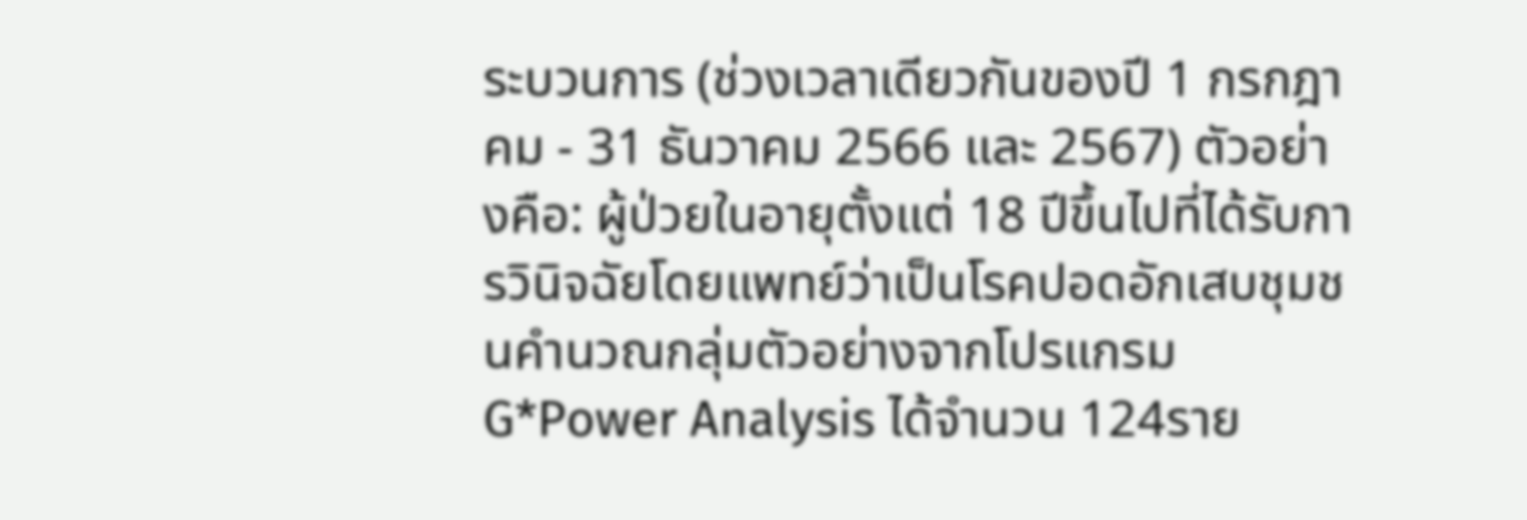ระบวนการ (ช่วงเวลาเดียวกันของปี 1 กรกฎาคม - 31 ธันวาคม 2566 และ 2567) ตัวอย่างคือ: ผู้ป่วยในอายุตั้งแต่ 18 ปีขึ้นไปที่ได้รับการวินิจฉัยโดยแพทย์ว่าเป็นโรคปอดอักเสบชุมชนคำนวณกลุ่มตัวอย่างจากโปรแกรม G*Power Analysis ได้จำนวน 124ราย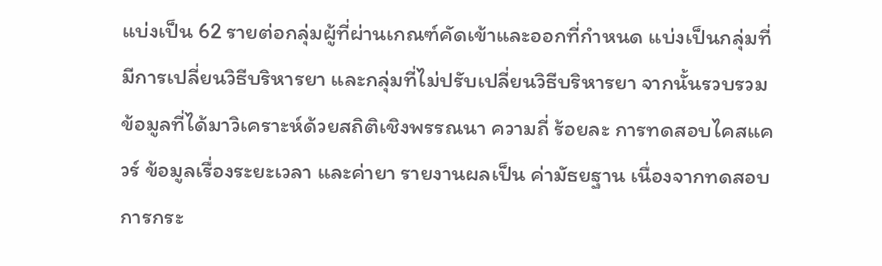แบ่งเป็น 62 รายต่อกลุ่มผู้ที่ผ่านเกณฑ์คัดเข้าและออกที่กำหนด แบ่งเป็นกลุ่มที่มีการเปลี่ยนวิธีบริหารยา และกลุ่มที่ไม่ปรับเปลี่ยนวิธีบริหารยา จากนั้นรวบรวมข้อมูลที่ได้มาวิเคราะห์ด้วยสถิติเชิงพรรณนา ความถี่ ร้อยละ การทดสอบไคสแควร์ ข้อมูลเรื่องระยะเวลา และค่ายา รายงานผลเป็น ค่ามัธยฐาน เนื่องจากทดสอบการกระ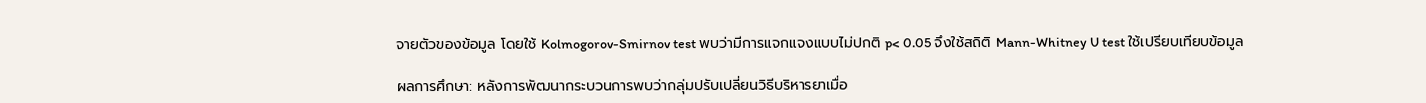จายตัวของข้อมูล โดยใช้ Kolmogorov-Smirnov test พบว่ามีการแจกแจงแบบไม่ปกติ p< 0.05 จึงใช้สถิติ Mann-Whitney U test ใช้เปรียบเทียบข้อมูล

ผลการศึกษา: หลังการพัฒนากระบวนการพบว่ากลุ่มปรับเปลี่ยนวิธีบริหารยาเมื่อ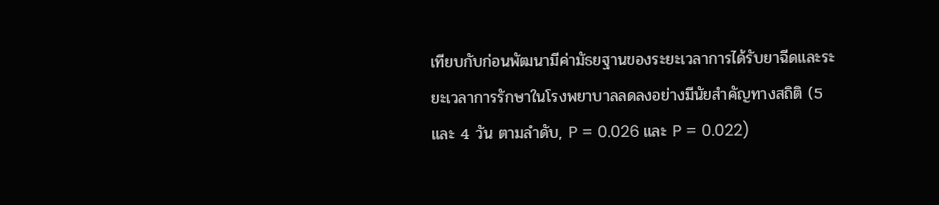เทียบกับก่อนพัฒนามีค่ามัธยฐานของระยะเวลาการได้รับยาฉีดและระยะเวลาการรักษาในโรงพยาบาลลดลงอย่างมีนัยสำคัญทางสถิติ (5 และ 4 วัน ตามลำดับ, P = 0.026 และ P = 0.022)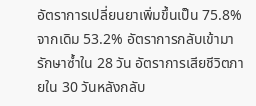อัตราการเปลี่ยนยาเพิ่มขึ้นเป็น 75.8% จากเดิม 53.2% อัตราการกลับเข้ามารักษาซ้ำใน 28 วัน อัตราการเสียชีวิตภายใน 30 วันหลังกลับ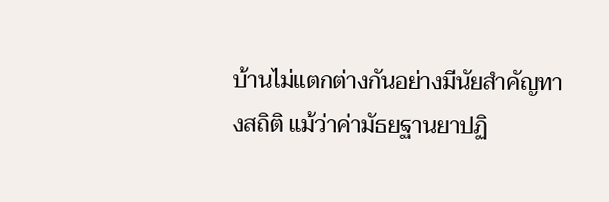บ้านไม่แตกต่างกันอย่างมีนัยสำคัญทางสถิติ แม้ว่าค่ามัธยฐานยาปฏิ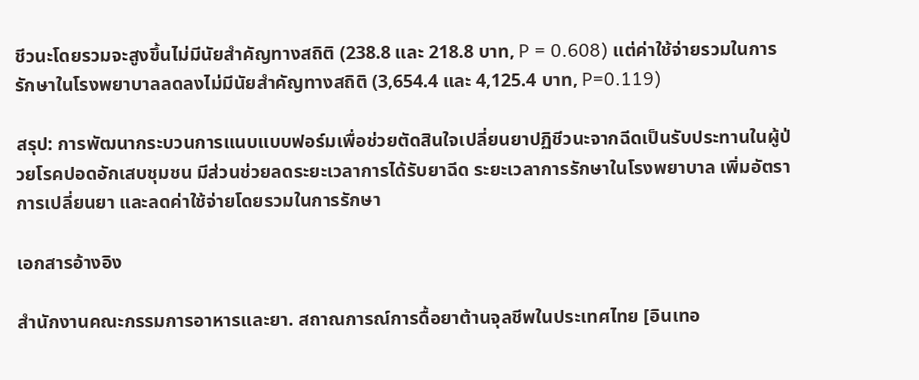ชีวนะโดยรวมจะสูงขึ้นไม่มีนัยสำคัญทางสถิติ (238.8 และ 218.8 บาท, P = 0.608) แต่ค่าใช้จ่ายรวมในการรักษาในโรงพยาบาลลดลงไม่มีนัยสำคัญทางสถิติ (3,654.4 และ 4,125.4 บาท, P=0.119)

สรุป: การพัฒนากระบวนการแนบแบบฟอร์มเพื่อช่วยตัดสินใจเปลี่ยนยาปฏิชีวนะจากฉีดเป็นรับประทานในผู้ป่วยโรคปอดอักเสบชุมชน มีส่วนช่วยลดระยะเวลาการได้รับยาฉีด ระยะเวลาการรักษาในโรงพยาบาล เพิ่มอัตราการเปลี่ยนยา และลดค่าใช้จ่ายโดยรวมในการรักษา

เอกสารอ้างอิง

สำนักงานคณะกรรมการอาหารและยา. สถาณการณ์การดื้อยาต้านจุลชีพในประเทศไทย [อินเทอ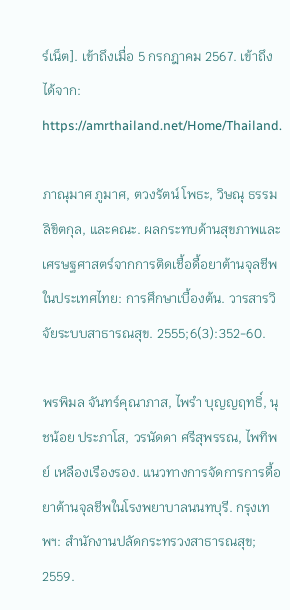ร์เน็ต]. เข้าถึงเมื่อ 5 กรกฎาคม 2567. เข้าถึงได้จาก: https://amrthailand.net/Home/Thailand.

ภาณุมาศ ภูมาศ, ตวงรัตน์ โพธะ, วิษณุ ธรรมลิขิตกุล, และคณะ. ผลกระทบด้านสุขภาพและเศรษฐศาสตร์จากการติดเชื้อดื้อยาต้านจุลชีพในประเทศไทย: การศึกษาเบื้องต้น. วารสารวิจัยระบบสาธารณสุข. 2555;6(3):352-60.

พรพิมล จันทร์คุณาภาส, ไพรำ บุญญฤทธิ์, นุชน้อย ประภาโส, วรนัดดา ศรีสุพรรณ, ไพทิพย์ เหลืองเรืองรอง. แนวทางการจัดการการดื้อยาต้านจุลชีพในโรงพยาบาลนนทบุรี. กรุงเทพฯ: สำนักงานปลัดกระทรวงสาธารณสุข; 2559.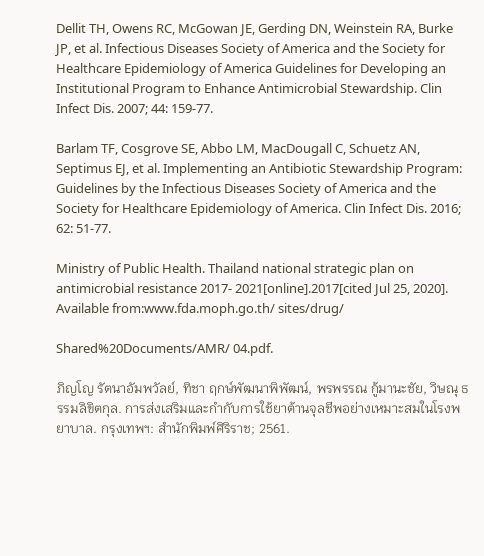Dellit TH, Owens RC, McGowan JE, Gerding DN, Weinstein RA, Burke JP, et al. Infectious Diseases Society of America and the Society for Healthcare Epidemiology of America Guidelines for Developing an Institutional Program to Enhance Antimicrobial Stewardship. Clin Infect Dis. 2007; 44: 159-77.

Barlam TF, Cosgrove SE, Abbo LM, MacDougall C, Schuetz AN, Septimus EJ, et al. Implementing an Antibiotic Stewardship Program: Guidelines by the Infectious Diseases Society of America and the Society for Healthcare Epidemiology of America. Clin Infect Dis. 2016; 62: 51-77.

Ministry of Public Health. Thailand national strategic plan on antimicrobial resistance 2017- 2021[online].2017[cited Jul 25, 2020]. Available from:www.fda.moph.go.th/ sites/drug/

Shared%20Documents/AMR/ 04.pdf.

ภิญโญ รัตนาอัมพวัลย์, ทิชา ฤกษ์พัฒนาพิพัฒน์, พรพรรณ กู้มานะชัย, วิษณุ ธรรมลิขิตกุล. การส่งเสริมและกำกับการใช้ยาต้านจุลชีพอย่างเหมาะสมในโรงพยาบาล. กรุงเทพฯ: สำนักพิมพ์ศิริราช; 2561.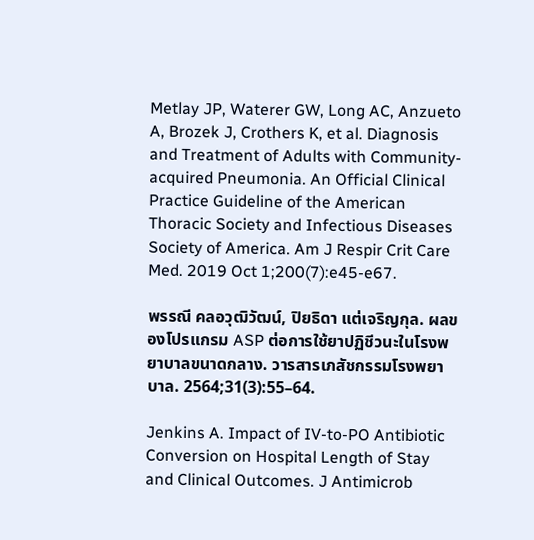Metlay JP, Waterer GW, Long AC, Anzueto A, Brozek J, Crothers K, et al. Diagnosis and Treatment of Adults with Community-acquired Pneumonia. An Official Clinical Practice Guideline of the American Thoracic Society and Infectious Diseases Society of America. Am J Respir Crit Care Med. 2019 Oct 1;200(7):e45-e67.

พรรณี คลอวุฒิวัฒน์, ปิยธิดา แต่เจริญกุล. ผลของโปรแกรม ASP ต่อการใช้ยาปฏิชีวนะในโรงพยาบาลขนาดกลาง. วารสารเภสัชกรรมโรงพยาบาล. 2564;31(3):55–64.

Jenkins A. Impact of IV-to-PO Antibiotic Conversion on Hospital Length of Stay and Clinical Outcomes. J Antimicrob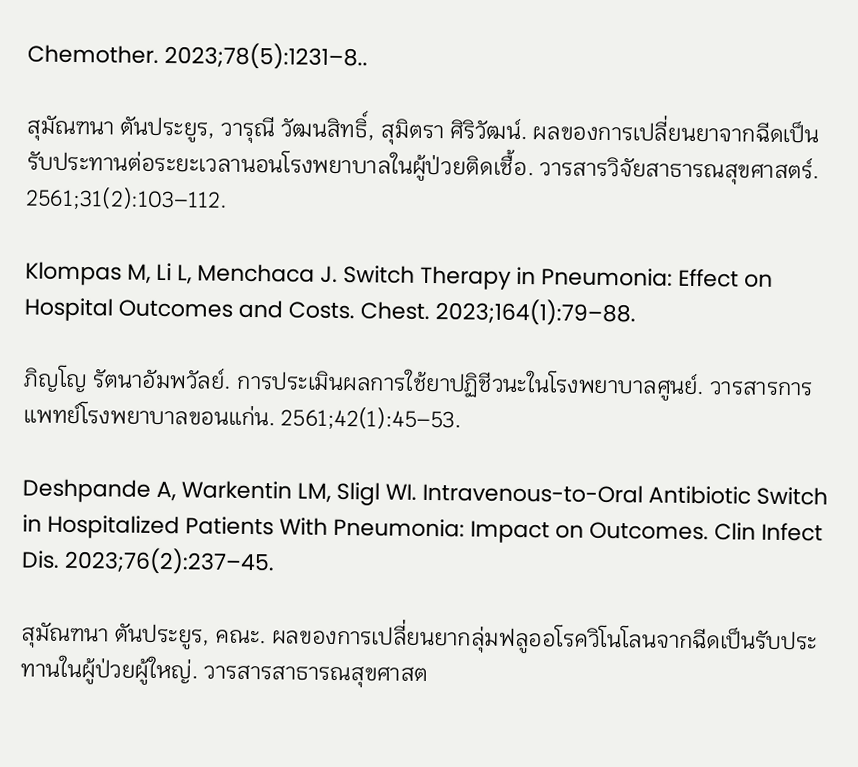Chemother. 2023;78(5):1231–8..

สุมัณฑนา ตันประยูร, วารุณี วัฒนสิทธิ์, สุมิตรา ศิริวัฒน์. ผลของการเปลี่ยนยาจากฉีดเป็นรับประทานต่อระยะเวลานอนโรงพยาบาลในผู้ป่วยติดเชื้อ. วารสารวิจัยสาธารณสุขศาสตร์. 2561;31(2):103–112.

Klompas M, Li L, Menchaca J. Switch Therapy in Pneumonia: Effect on Hospital Outcomes and Costs. Chest. 2023;164(1):79–88.

ภิญโญ รัตนาอัมพวัลย์. การประเมินผลการใช้ยาปฏิชีวนะในโรงพยาบาลศูนย์. วารสารการแพทย์โรงพยาบาลขอนแก่น. 2561;42(1):45–53.

Deshpande A, Warkentin LM, Sligl WI. Intravenous-to-Oral Antibiotic Switch in Hospitalized Patients With Pneumonia: Impact on Outcomes. Clin Infect Dis. 2023;76(2):237–45.

สุมัณฑนา ตันประยูร, คณะ. ผลของการเปลี่ยนยากลุ่มฟลูออโรควิโนโลนจากฉีดเป็นรับประทานในผู้ป่วยผู้ใหญ่. วารสารสาธารณสุขศาสต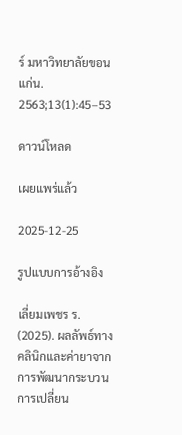ร์ มหาวิทยาลัยขอนแก่น. 2563;13(1):45–53

ดาวน์โหลด

เผยแพร่แล้ว

2025-12-25

รูปแบบการอ้างอิง

เลี่ยมเพชร ร. (2025). ผลลัพธ์ทางคลินิกและค่ายาจากการพัฒนากระบวนการเปลี่ยน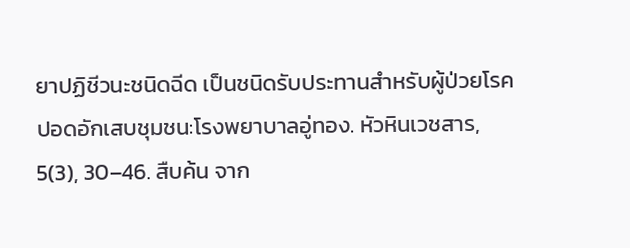ยาปฏิชีวนะชนิดฉีด เป็นชนิดรับประทานสำหรับผู้ป่วยโรคปอดอักเสบชุมชน:โรงพยาบาลอู่ทอง. หัวหินเวชสาร, 5(3), 30–46. สืบค้น จาก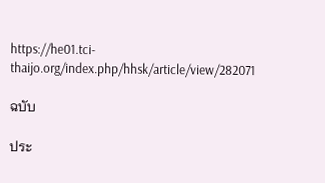https://he01.tci-thaijo.org/index.php/hhsk/article/view/282071

ฉบับ

ประ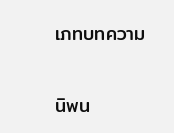เภทบทความ

นิพน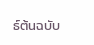ธ์ต้นฉบับ